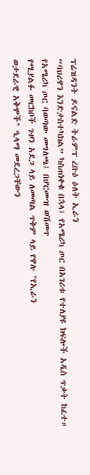ፕሬዝዳንት ዶናልድ ትራምፕ ረቡዕ ዕለት ኢራን
“ባህሪዋን እንድታስተካክል” ካስጠነቀቁ በኋላ፤ የአሜሪካ ጦር በአገሪቱ የተለያዩ ክፍሎች አዲስ ጥቃት ከፈተ።
የአሜሪካ ጦር ባወጣው መግለጫ፤ በሆርሙዝ ወሽመጥ
የሚያልፉ መርከቦች ጉዞን አደጋ ላይ ለመጣል ጥቅም ላይ የዋሉ "የኢራን
ወታደራዊ አቅሞች" ዒላማ መደረጋቸውን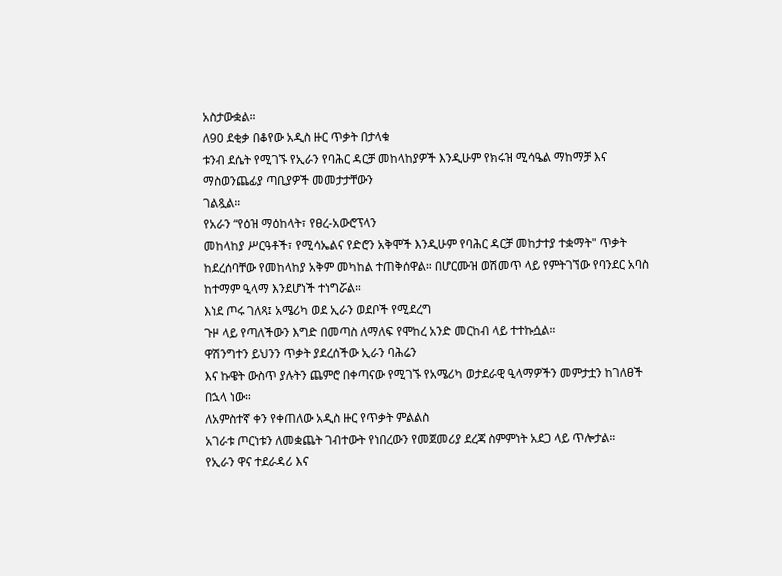አስታውቋል።
ለ90 ደቂቃ በቆየው አዲስ ዙር ጥቃት በታላቁ
ቱንብ ደሴት የሚገኙ የኢራን የባሕር ዳርቻ መከላከያዎች እንዲሁም የክሩዝ ሚሳዔል ማከማቻ እና ማስወንጨፊያ ጣቢያዎች መመታታቸውን
ገልጿል።
የአራን “የዕዝ ማዕከላት፣ የፀረ-አውሮፕላን
መከላከያ ሥርዓቶች፣ የሚሳኤልና የድሮን አቅሞች እንዲሁም የባሕር ዳርቻ መከታተያ ተቋማት" ጥቃት ከደረሰባቸው የመከላከያ አቅም መካከል ተጠቅሰዋል። በሆርሙዝ ወሽመጥ ላይ የምትገኘው የባንደር አባስ ከተማም ዒላማ እንደሆነች ተነግሯል።
እነደ ጦሩ ገለጻ፤ አሜሪካ ወደ ኢራን ወደቦች የሚደረግ
ጉዞ ላይ የጣለችውን እግድ በመጣስ ለማለፍ የሞከረ አንድ መርከብ ላይ ተተኩሷል።
ዋሽንግተን ይህንን ጥቃት ያደረሰችው ኢራን ባሕሬን
እና ኩዌት ውስጥ ያሉትን ጨምሮ በቀጣናው የሚገኙ የአሜሪካ ወታደራዊ ዒላማዎችን መምታቷን ከገለፀች በኋላ ነው።
ለአምስተኛ ቀን የቀጠለው አዲስ ዙር የጥቃት ምልልስ
አገራቱ ጦርነቱን ለመቋጨት ገብተውት የነበረውን የመጀመሪያ ደረጃ ስምምነት አደጋ ላይ ጥሎታል።
የኢራን ዋና ተደራዳሪ እና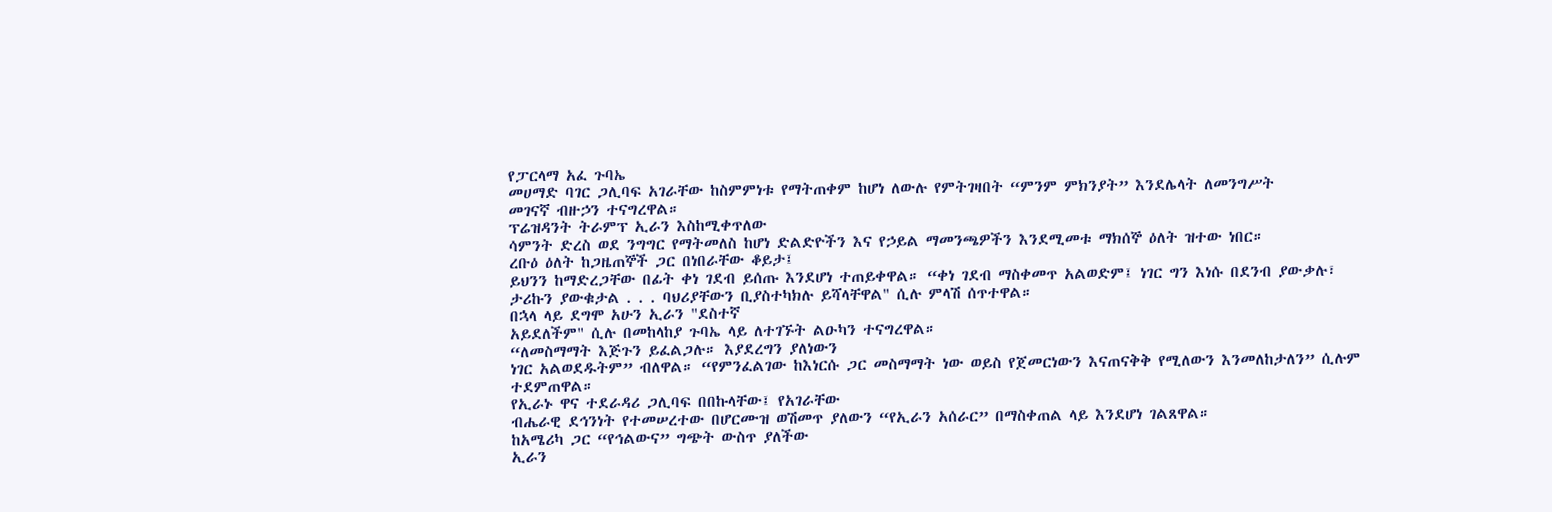የፓርላማ አፈ ጉባኤ
መሀማድ ባገር ጋሊባፍ አገራቸው ከስምምነቱ የማትጠቀም ከሆነ ለውሉ የምትገዛበት “ምንም ምክንያት” እንደሌላት ለመንግሥት
መገናኛ ብዙኃን ተናግረዋል።
ፕሬዝዳንት ትራምፕ ኢራን እስከሚቀጥለው
ሳምንት ድረስ ወደ ንግግር የማትመለስ ከሆነ ድልድዮችን እና የኃይል ማመንጫዎችን እንደሚመቱ ማክሰኞ ዕለት ዝተው ነበር።
ረቡዕ ዕለት ከጋዜጠኞች ጋር በነበራቸው ቆይታ፤
ይህንን ከማድረጋቸው በፊት ቀነ ገደብ ይሰጡ እንደሆነ ተጠይቀዋል። “ቀነ ገደብ ማስቀመጥ አልወድም፤ ነገር ግን እነሱ በደንብ ያውቃሉ፣
ታሪኩን ያውቁታል . . . ባህሪያቸውን ቢያስተካክሉ ይሻላቸዋል" ሲሉ ምላሽ ሰጥተዋል።
በኋላ ላይ ደግሞ አሁን ኢራን "ደስተኛ
አይደለችም" ሲሉ በመከላከያ ጉባኤ ላይ ለተገኙት ልዑካን ተናግረዋል።
“ለመስማማት እጅጉን ይፈልጋሉ። እያደረግን ያለነውን
ነገር አልወደዱትም” ብለዋል። “የምንፈልገው ከእነርሱ ጋር መስማማት ነው ወይስ የጀመርነውን እናጠናቅቅ የሚለውን እንመለከታለን” ሲሉም
ተደምጠዋል።
የኢራኑ ዋና ተደራዳሪ ጋሊባፍ በበኩላቸው፤ የአገራቸው
ብሔራዊ ደኅንነት የተመሠረተው በሆርሙዝ ወሽመጥ ያለውን “የኢራን አሰራር” በማስቀጠል ላይ እንደሆነ ገልጸዋል።
ከአሜሪካ ጋር “የኅልውና” ግጭት ውስጥ ያለችው
ኢራን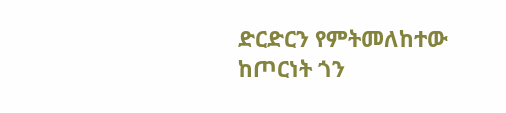ድርድርን የምትመለከተው ከጦርነት ጎን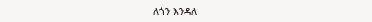ለጎን እንዳለ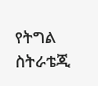የትግል ስትራቴጂ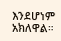እንደሆነም አክለዋል።